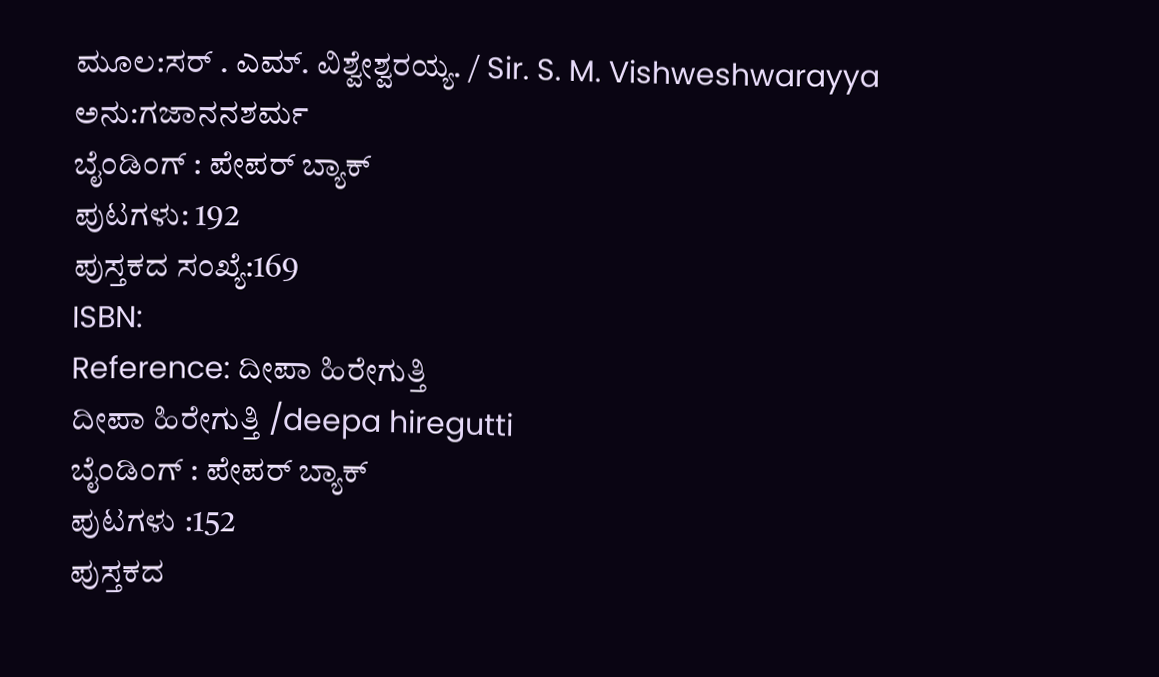ಮೂಲ:ಸರ್ . ಎಮ್. ವಿಶ್ವೇಶ್ವರಯ್ಯ. / Sir. S. M. Vishweshwarayya
ಅನು:ಗಜಾನನಶರ್ಮ
ಬೈಂಡಿಂಗ್ : ಪೇಪರ್ ಬ್ಯಾಕ್
ಪುಟಗಳು: 192
ಪುಸ್ತಕದ ಸಂಖ್ಯೆ:169
ISBN:
Reference: ದೀಪಾ ಹಿರೇಗುತ್ತಿ
ದೀಪಾ ಹಿರೇಗುತ್ತಿ /deepa hiregutti
ಬೈಂಡಿಂಗ್ : ಪೇಪರ್ ಬ್ಯಾಕ್
ಪುಟಗಳು :152
ಪುಸ್ತಕದ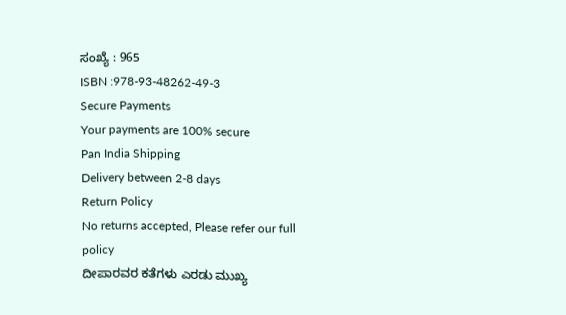ಸಂಖ್ಯೆ : 965
ISBN :978-93-48262-49-3
Secure Payments
Your payments are 100% secure
Pan India Shipping
Delivery between 2-8 days
Return Policy
No returns accepted, Please refer our full policy
ದೀಪಾರವರ ಕತೆಗಳು ಎರಡು ಮುಖ್ಯ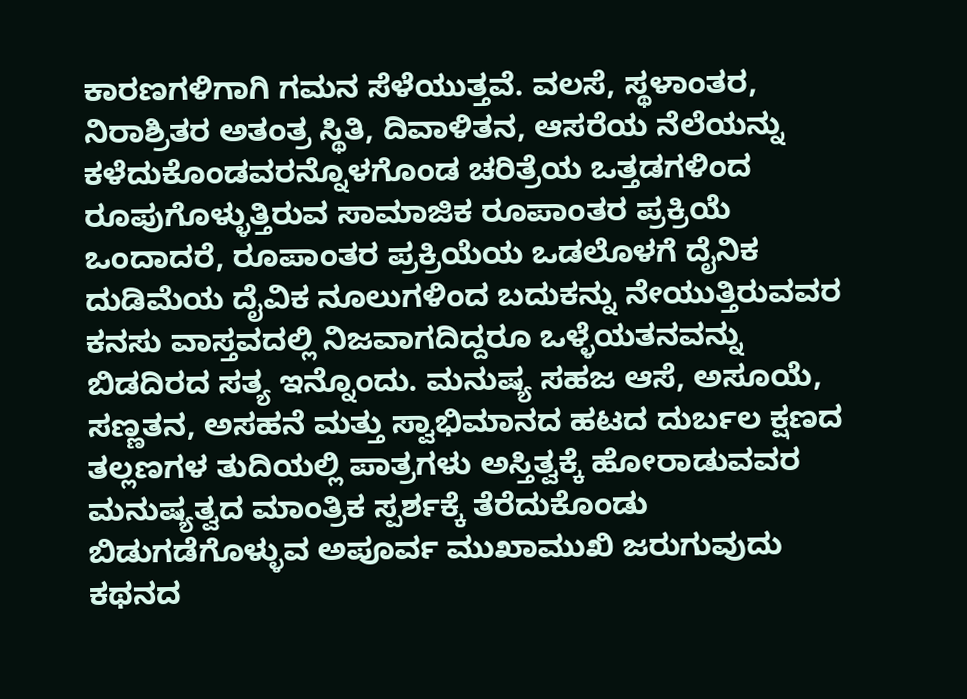ಕಾರಣಗಳಿಗಾಗಿ ಗಮನ ಸೆಳೆಯುತ್ತವೆ. ವಲಸೆ, ಸ್ಥಳಾಂತರ, ನಿರಾಶ್ರಿತರ ಅತಂತ್ರ ಸ್ಥಿತಿ, ದಿವಾಳಿತನ, ಆಸರೆಯ ನೆಲೆಯನ್ನು ಕಳೆದುಕೊಂಡವರನ್ನೊಳಗೊಂಡ ಚರಿತ್ರೆಯ ಒತ್ತಡಗಳಿಂದ ರೂಪುಗೊಳ್ಳುತ್ತಿರುವ ಸಾಮಾಜಿಕ ರೂಪಾಂತರ ಪ್ರಕ್ರಿಯೆ ಒಂದಾದರೆ, ರೂಪಾಂತರ ಪ್ರಕ್ರಿಯೆಯ ಒಡಲೊಳಗೆ ದೈನಿಕ ದುಡಿಮೆಯ ದೈವಿಕ ನೂಲುಗಳಿಂದ ಬದುಕನ್ನು ನೇಯುತ್ತಿರುವವರ ಕನಸು ವಾಸ್ತವದಲ್ಲಿ ನಿಜವಾಗದಿದ್ದರೂ ಒಳ್ಳೆಯತನವನ್ನು ಬಿಡದಿರದ ಸತ್ಯ ಇನ್ನೊಂದು. ಮನುಷ್ಯ ಸಹಜ ಆಸೆ, ಅಸೂಯೆ, ಸಣ್ಣತನ, ಅಸಹನೆ ಮತ್ತು ಸ್ವಾಭಿಮಾನದ ಹಟದ ದುರ್ಬಲ ಕ್ಷಣದ ತಲ್ಲಣಗಳ ತುದಿಯಲ್ಲಿ ಪಾತ್ರಗಳು ಅಸ್ತಿತ್ವಕ್ಕೆ ಹೋರಾಡುವವರ ಮನುಷ್ಯತ್ವದ ಮಾಂತ್ರಿಕ ಸ್ಪರ್ಶಕ್ಕೆ ತೆರೆದುಕೊಂಡು ಬಿಡುಗಡೆಗೊಳ್ಳುವ ಅಪೂರ್ವ ಮುಖಾಮುಖಿ ಜರುಗುವುದು ಕಥನದ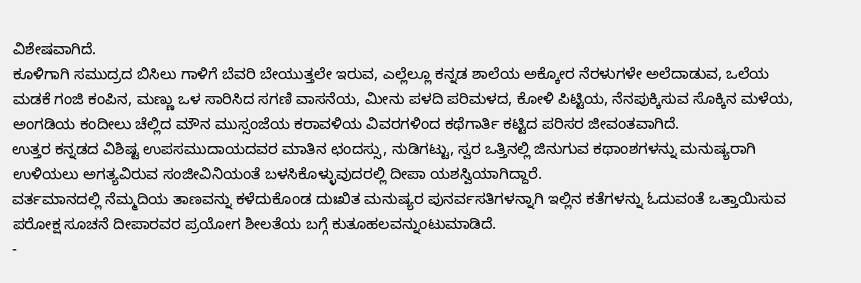ವಿಶೇಷವಾಗಿದೆ.
ಕೂಳಿಗಾಗಿ ಸಮುದ್ರದ ಬಿಸಿಲು ಗಾಳಿಗೆ ಬೆವರಿ ಬೇಯುತ್ತಲೇ ಇರುವ, ಎಲ್ಲೆಲ್ಲೂ ಕನ್ನಡ ಶಾಲೆಯ ಅಕ್ಕೋರ ನೆರಳುಗಳೇ ಅಲೆದಾಡುವ, ಒಲೆಯ ಮಡಕೆ ಗಂಜಿ ಕಂಪಿನ, ಮಣ್ಣು ಒಳ ಸಾರಿಸಿದ ಸಗಣಿ ವಾಸನೆಯ, ಮೀನು ಪಳದಿ ಪರಿಮಳದ, ಕೋಳಿ ಪಿಟ್ಟಿಯ, ನೆನಪುಕ್ಕಿಸುವ ಸೊಕ್ಕಿನ ಮಳೆಯ, ಅಂಗಡಿಯ ಕಂದೀಲು ಚೆಲ್ಲಿದ ಮೌನ ಮುಸ್ಸಂಜೆಯ ಕರಾವಳಿಯ ವಿವರಗಳಿಂದ ಕಥೆಗಾರ್ತಿ ಕಟ್ಟಿದ ಪರಿಸರ ಜೀವಂತವಾಗಿದೆ.
ಉತ್ತರ ಕನ್ನಡದ ವಿಶಿಷ್ಟ ಉಪಸಮುದಾಯದವರ ಮಾತಿನ ಛಂದಸ್ಸು, ನುಡಿಗಟ್ಟು, ಸ್ವರ ಒತ್ತಿನಲ್ಲಿ ಜಿನುಗುವ ಕಥಾಂಶಗಳನ್ನು ಮನುಷ್ಯರಾಗಿ ಉಳಿಯಲು ಅಗತ್ಯವಿರುವ ಸಂಜೀವಿನಿಯಂತೆ ಬಳಸಿಕೊಳ್ಳುವುದರಲ್ಲಿ ದೀಪಾ ಯಶಸ್ವಿಯಾಗಿದ್ದಾರೆ.
ವರ್ತಮಾನದಲ್ಲಿ ನೆಮ್ಮದಿಯ ತಾಣವನ್ನು ಕಳೆದುಕೊಂಡ ದುಃಖಿತ ಮನುಷ್ಯರ ಪುನರ್ವಸತಿಗಳನ್ನಾಗಿ ಇಲ್ಲಿನ ಕತೆಗಳನ್ನು ಓದುವಂತೆ ಒತ್ತಾಯಿಸುವ ಪರೋಕ್ಷ ಸೂಚನೆ ದೀಪಾರವರ ಪ್ರಯೋಗ ಶೀಲತೆಯ ಬಗ್ಗೆ ಕುತೂಹಲವನ್ನುಂಟುಮಾಡಿದೆ.
-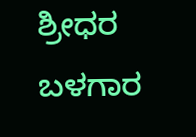ಶ್ರೀಧರ ಬಳಗಾರ